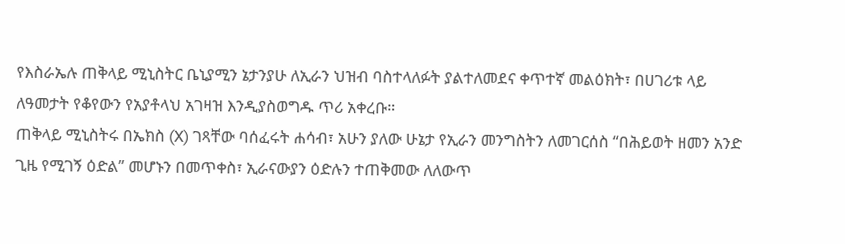የእስራኤሉ ጠቅላይ ሚኒስትር ቤኒያሚን ኔታንያሁ ለኢራን ህዝብ ባስተላለፉት ያልተለመደና ቀጥተኛ መልዕክት፣ በሀገሪቱ ላይ ለዓመታት የቆየውን የአያቶላህ አገዛዝ እንዲያስወግዱ ጥሪ አቀረቡ።
ጠቅላይ ሚኒስትሩ በኤክስ (X) ገጻቸው ባሰፈሩት ሐሳብ፣ አሁን ያለው ሁኔታ የኢራን መንግስትን ለመገርሰስ “በሕይወት ዘመን አንድ ጊዜ የሚገኝ ዕድል” መሆኑን በመጥቀስ፣ ኢራናውያን ዕድሉን ተጠቅመው ለለውጥ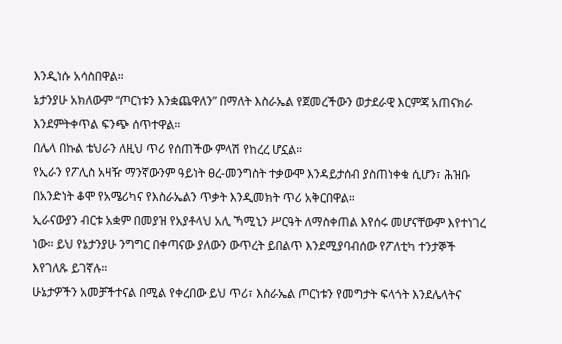እንዲነሱ አሳስበዋል።
ኔታንያሁ አክለውም “ጦርነቱን እንቋጨዋለን” በማለት እስራኤል የጀመረችውን ወታደራዊ እርምጃ አጠናክራ እንደምትቀጥል ፍንጭ ሰጥተዋል።
በሌላ በኩል ቴህራን ለዚህ ጥሪ የሰጠችው ምላሽ የከረረ ሆኗል።
የኢራን የፖሊስ አዛዥ ማንኛውንም ዓይነት ፀረ-መንግስት ተቃውሞ እንዳይታሰብ ያስጠነቀቁ ሲሆን፣ ሕዝቡ በአንድነት ቆሞ የአሜሪካና የእስራኤልን ጥቃት እንዲመክት ጥሪ አቅርበዋል።
ኢራናውያን ብርቱ አቋም በመያዝ የአያቶላህ አሊ ኻሚኒን ሥርዓት ለማስቀጠል እየሰሩ መሆናቸውም እየተነገረ ነው። ይህ የኔታንያሁ ንግግር በቀጣናው ያለውን ውጥረት ይበልጥ እንደሚያባብሰው የፖለቲካ ተንታኞች እየገለጹ ይገኛሉ።
ሁኔታዎችን አመቻችተናል በሚል የቀረበው ይህ ጥሪ፣ እስራኤል ጦርነቱን የመግታት ፍላጎት እንደሌላትና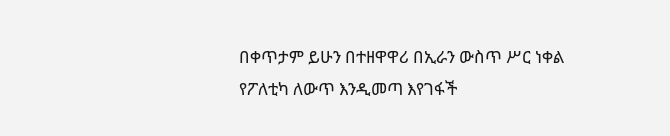በቀጥታም ይሁን በተዘዋዋሪ በኢራን ውስጥ ሥር ነቀል የፖለቲካ ለውጥ እንዲመጣ እየገፋች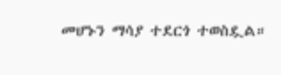መሆኑን ማሳያ ተደርጎ ተወስዷል።